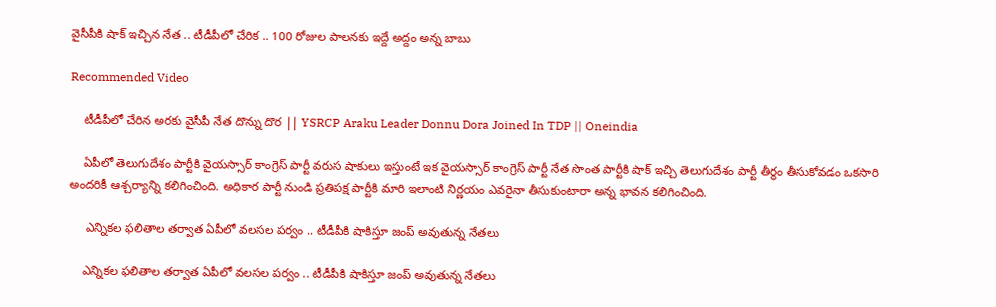వైసీపీకి షాక్ ఇచ్చిన నేత .. టీడీపీలో చేరిక .. 100 రోజుల పాలనకు ఇద్దే అద్దం అన్న బాబు

Recommended Video

    టీడీపీలో చేరిన అరకు వైసీపీ నేత దొన్ను దొర || YSRCP Araku Leader Donnu Dora Joined In TDP || Oneindia

    ఏపీలో తెలుగుదేశం పార్టీకి వైయస్సార్ కాంగ్రెస్ పార్టీ వరుస షాకులు ఇస్తుంటే ఇక వైయస్సార్ కాంగ్రెస్ పార్టీ నేత సొంత పార్టీకి షాక్ ఇచ్చి తెలుగుదేశం పార్టీ తీర్థం తీసుకోవడం ఒకసారి అందరికీ ఆశ్చర్యాన్ని కలిగించింది. అధికార పార్టీ నుండి ప్రతిపక్ష పార్టీకి మారి ఇలాంటి నిర్ణయం ఎవరైనా తీసుకుంటారా అన్న భావన కలిగించింది.

     ఎన్నికల ఫలితాల తర్వాత ఏపీలో వలసల పర్వం .. టీడీపీకి షాకిస్తూ జంప్ అవుతున్న నేతలు

    ఎన్నికల ఫలితాల తర్వాత ఏపీలో వలసల పర్వం .. టీడీపీకి షాకిస్తూ జంప్ అవుతున్న నేతలు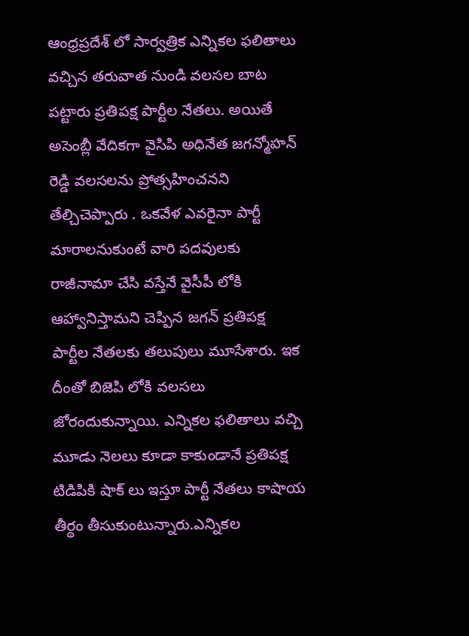ఆంధ్రప్రదేశ్ లో సార్వత్రిక ఎన్నికల ఫలితాలు వచ్చిన తరువాత నుండి వలసల బాట పట్టారు ప్రతిపక్ష పార్టీల నేతలు. అయితే అసెంబ్లీ వేదికగా వైసిపి అధినేత జగన్మోహన్ రెడ్డి వలసలను ప్రోత్సహించనని తేల్చిచెప్పారు . ఒకవేళ ఎవరైనా పార్టీ మారాలనుకుంటే వారి పదవులకు రాజీనామా చేసి వస్తేనే వైసీపీ లోకి ఆహ్వానిస్తామని చెప్పిన జగన్ ప్రతిపక్ష పార్టీల నేతలకు తలుపులు మూసేశారు. ఇక దీంతో బిజెపి లోకి వలసలు జోరందుకున్నాయి. ఎన్నికల ఫలితాలు వచ్చి మూడు నెలలు కూడా కాకుండానే ప్రతిపక్ష టిడిపికి షాక్ లు ఇస్తూ పార్టీ నేతలు కాషాయ తీర్థం తీసుకుంటున్నారు.ఎన్నికల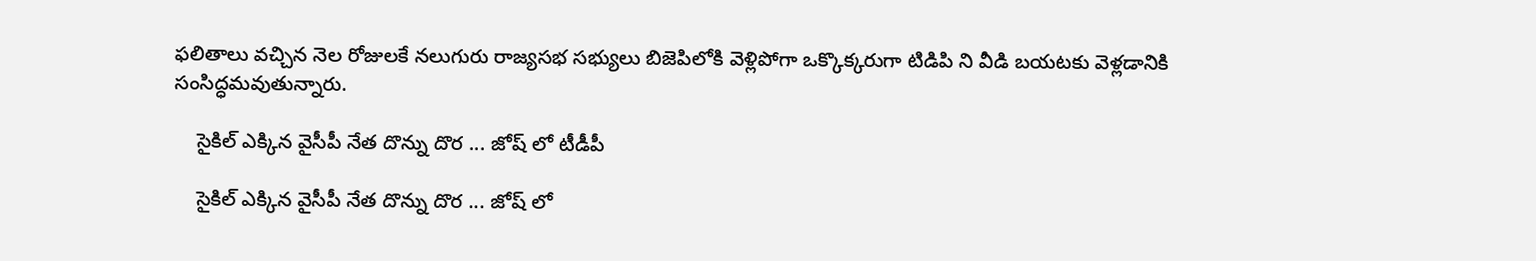ఫలితాలు వచ్చిన నెల రోజులకే నలుగురు రాజ్యసభ సభ్యులు బిజెపిలోకి వెళ్లిపోగా ఒక్కొక్కరుగా టిడిపి ని వీడి బయటకు వెళ్లడానికి సంసిద్ధమవుతున్నారు.

    సైకిల్ ఎక్కిన వైసీపీ నేత దొన్ను దొర ... జోష్ లో టీడీపీ

    సైకిల్ ఎక్కిన వైసీపీ నేత దొన్ను దొర ... జోష్ లో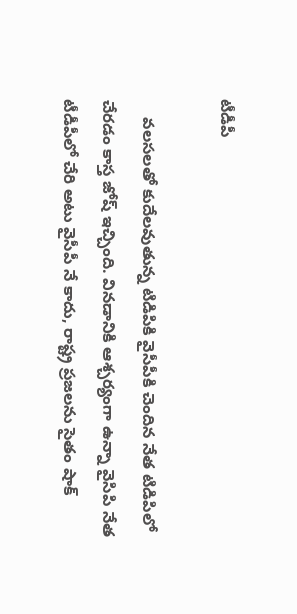టీడీపీ

    వలసలతో కుదేలవుతున్న టిడిపికి వైసీపీకి చెందిన నేత టిడిపిలో చేరడం కాస్త జోష్ ఇచ్చింది. వినడానికి ఆశ్చర్యంగా ఉన్నా వైసిపి నేత టీడీపీలో చేరి అటు వైసీపీ నే కాదు, రాష్ట్ర ప్రజలను సైతం షాక్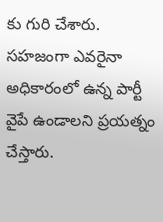కు గురి చేశారు. సహజంగా ఎవరైనా అధికారంలో ఉన్న పార్టీ వైపే ఉండాలని ప్రయత్నం చేస్తారు.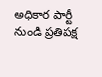అధికార పార్టీ నుండి ప్రతిపక్ష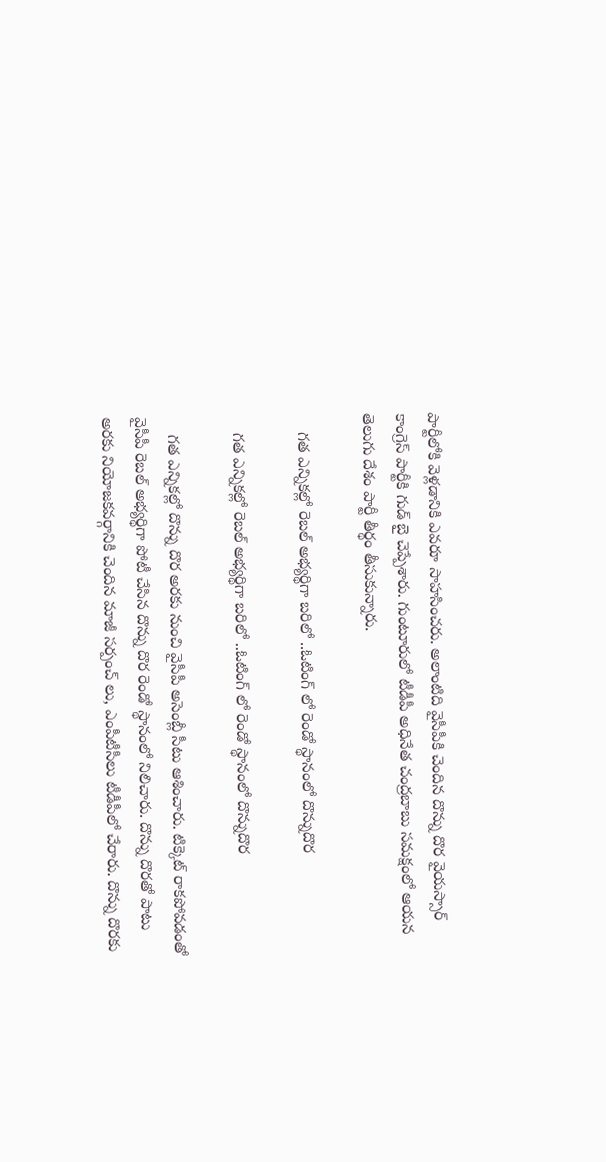పార్టీలోకి వెళ్లడానికి ఎవరూ సాహసించరు. అలాంటిది వైసీపీకి చెందిన దొన్ను దొర వైయస్సార్ కాంగ్రెస్ పార్టీకి గుడ్ బై చెప్పేశారు. గుంటూరులో టీడీపీ అధినేత చంద్రబాబు సమక్షంలో ఆయన తెలుగు దేశం పార్టీ తీర్థం తీసుకున్నారు.

    గత ఎన్నికల్లో రెబల్ అభ్యర్థిగా బరిలో ..ఓటింగ్ లో రెండో స్థానంలో దొన్నుదొర

    గత ఎన్నికల్లో రెబల్ అభ్యర్థిగా బరిలో ..ఓటింగ్ లో రెండో స్థానంలో దొన్నుదొర

    గత ఎన్నికల్లో దొన్ను దొర అరకు నుంచి వైసీపీ అసెంబ్లీ సీటు ఆశించారు. టిక్కెట్ రాకపోవడంతో వైసీపీ రెబల్ అభ్యర్థిగా పోటీ చేసిన దొన్ను దొర రెండో స్థానంలో నిలిచారు. దొన్ను దొరతో పాటు అరకు నియోజకవర్గానికి చెందిన మాజీ సర్పంచ్ లు, ఎంపీటీసీలు టీడీపీలో చేరారు. దొన్ను దొరకు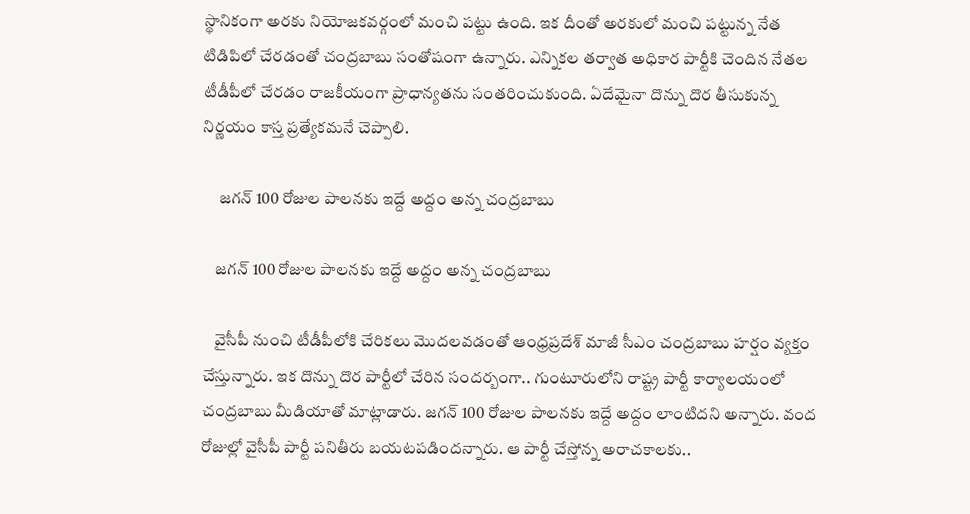స్థానికంగా అరకు నియోజకవర్గంలో మంచి పట్టు ఉంది. ఇక దీంతో అరకులో మంచి పట్టున్న నేత టిడిపిలో చేరడంతో చంద్రబాబు సంతోషంగా ఉన్నారు. ఎన్నికల తర్వాత అధికార పార్టీకి చెందిన నేతల టీడీపీలో చేరడం రాజకీయంగా ప్రాధాన్యతను సంతరించుకుంది. ఏదేమైనా దొన్ను దొర తీసుకున్న నిర్ణయం కాస్త ప్రత్యేకమనే చెప్పాలి.

     జగన్ 100 రోజుల పాలనకు ఇద్దే అద్దం అన్న చంద్రబాబు

    జగన్ 100 రోజుల పాలనకు ఇద్దే అద్దం అన్న చంద్రబాబు

    వైసీపీ నుంచి టీడీపీలోకి చేరికలు మొదలవడంతో ఆంధ్రప్రదేశ్ మాజీ సీఎం చంద్రబాబు హర్షం వ్యక్తం చేస్తున్నారు. ఇక దొన్ను దొర పార్టీలో చేరిన సందర్బంగా.. గుంటూరులోని రాష్ట్ర పార్టీ కార్యాలయంలో చంద్రబాబు మీడియాతో మాట్లాడారు. జగన్ 100 రోజుల పాలనకు ఇద్దే అద్దం లాంటిదని అన్నారు. వంద రోజుల్లో వైసీపీ పార్టీ పనితీరు బయటపడిందన్నారు. ఆ పార్టీ చేస్తోన్న అరాచకాలకు..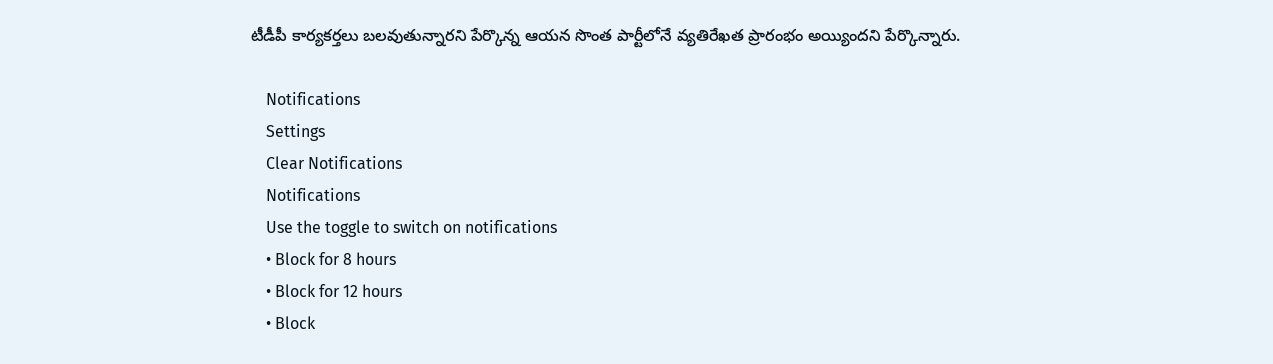టీడీపీ కార్యకర్తలు బలవుతున్నారని పేర్కొన్న ఆయన సొంత పార్టీలోనే వ్యతిరేఖత ప్రారంభం అయ్యిందని పేర్కొన్నారు.

    Notifications
    Settings
    Clear Notifications
    Notifications
    Use the toggle to switch on notifications
    • Block for 8 hours
    • Block for 12 hours
    • Block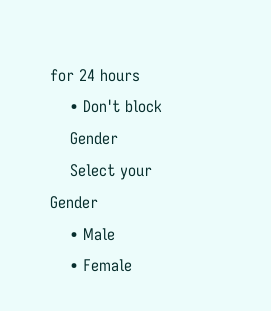for 24 hours
    • Don't block
    Gender
    Select your Gender
    • Male
    • Female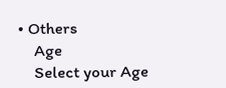• Others
    Age
    Select your Age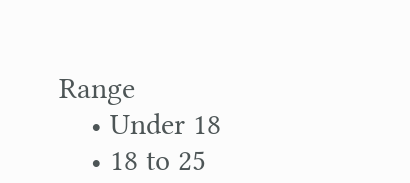Range
    • Under 18
    • 18 to 25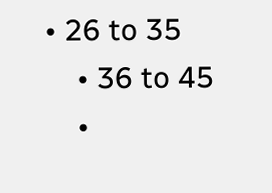• 26 to 35
    • 36 to 45
    •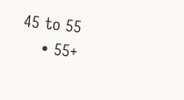45 to 55
    • 55+